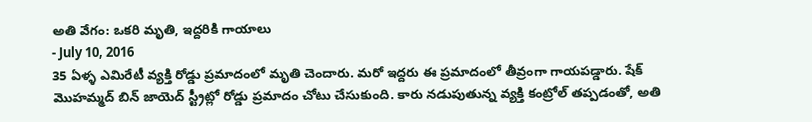అతి వేగం: ఒకరి మృతి, ఇద్దరికి గాయాలు
- July 10, 2016
35 ఏళ్ళ ఎమిరేటీ వ్యక్తి రోడ్డు ప్రమాదంలో మృతి చెందారు. మరో ఇద్దరు ఈ ప్రమాదంలో తీవ్రంగా గాయపడ్డారు. షేక్ మొహమ్మద్ బిన్ జాయెద్ స్ట్రీట్లో రోడ్డు ప్రమాదం చోటు చేసుకుంది. కారు నడుపుతున్న వ్యక్తి కంట్రోల్ తప్పడంతో, అతి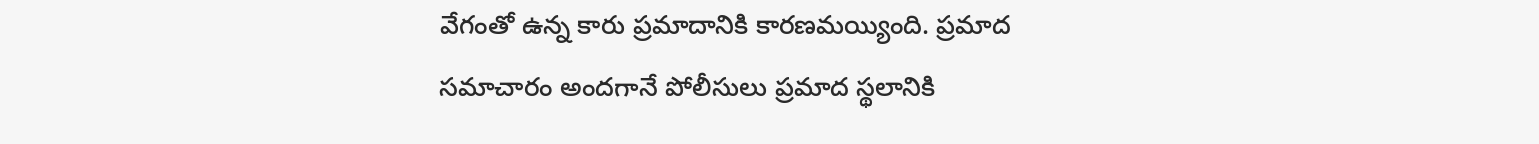వేగంతో ఉన్న కారు ప్రమాదానికి కారణమయ్యింది. ప్రమాద సమాచారం అందగానే పోలీసులు ప్రమాద స్థలానికి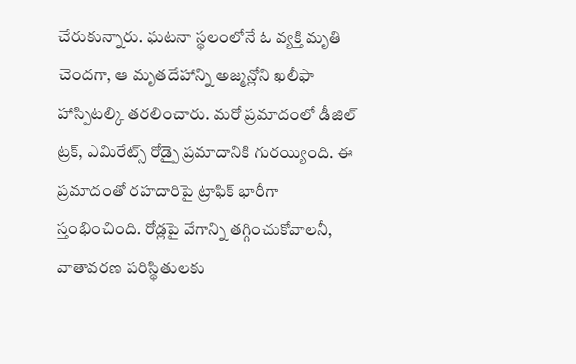చేరుకున్నారు. ఘటనా స్థలంలోనే ఓ వ్యక్తి మృతి చెందగా, ఆ మృతదేహాన్ని అజ్మన్లోని ఖలీఫా హాస్పిటల్కి తరలించారు. మరో ప్రమాదంలో డీజిల్ ట్రక్, ఎమిరేట్స్ రోడ్పై ప్రమాదానికి గురయ్యింది. ఈ ప్రమాదంతో రహదారిపై ట్రాఫిక్ భారీగా స్తంభించింది. రోడ్లపై వేగాన్ని తగ్గించుకోవాలనీ, వాతావరణ పరిస్థితులకు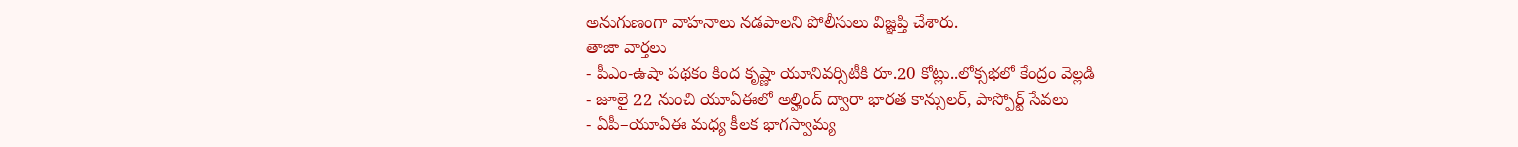అనుగుణంగా వాహనాలు నడపాలని పోలీసులు విజ్ఞప్తి చేశారు.
తాజా వార్తలు
- పీఎం-ఉషా పథకం కింద కృష్ణా యూనివర్సిటీకి రూ.20 కోట్లు..లోక్సభలో కేంద్రం వెల్లడి
- జూలై 22 నుంచి యూఏఈలో అల్హింద్ ద్వారా భారత కాన్సులర్, పాస్పోర్ట్ సేవలు
- ఏపీ–యూఏఈ మధ్య కీలక భాగస్వామ్య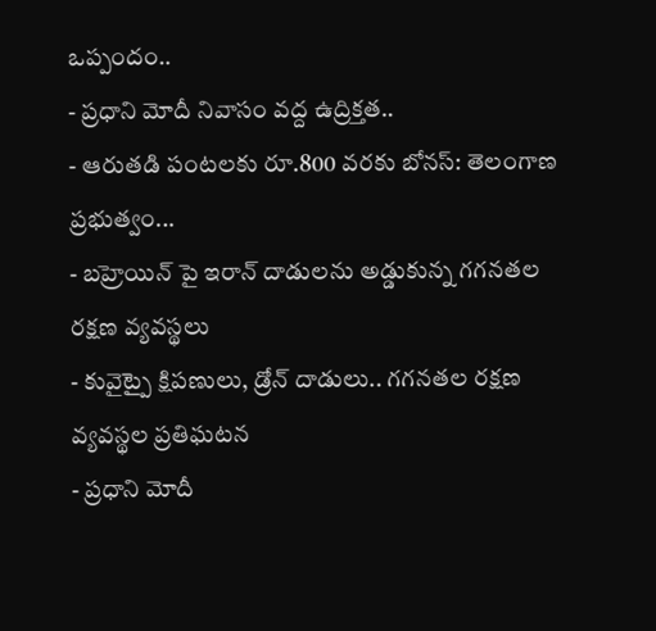ఒప్పందం..
- ప్రధాని మోదీ నివాసం వద్ద ఉద్రిక్తత..
- ఆరుతడి పంటలకు రూ.800 వరకు బోనస్: తెలంగాణ ప్రభుత్వం...
- బహ్రెయిన్ పై ఇరాన్ దాడులను అడ్డుకున్న గగనతల రక్షణ వ్యవస్థలు
- కువైట్పై క్షిపణులు, డ్రోన్ దాడులు.. గగనతల రక్షణ వ్యవస్థల ప్రతిఘటన
- ప్రధాని మోదీ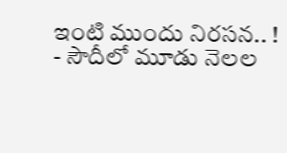ఇంటి ముందు నిరసన.. !
- సౌదీలో మూడు నెలల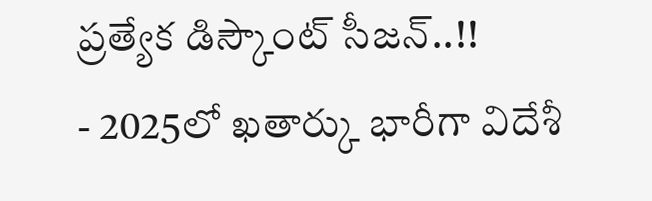ప్రత్యేక డిస్కౌంట్ సీజన్..!!
- 2025లో ఖతార్కు భారీగా విదేశీ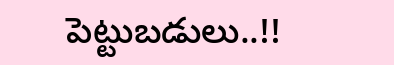పెట్టుబడులు..!!